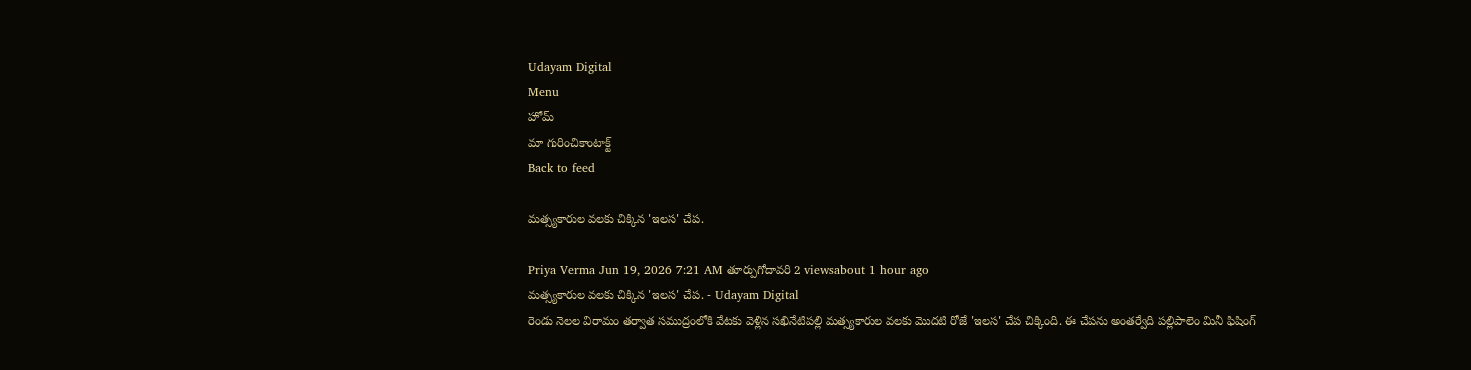Udayam Digital
Menu
హోమ్
మా గురించికాంటాక్ట్
Back to feed

మత్స్యకారుల వలకు చిక్కిన 'ఇలస' చేప.

Priya Verma Jun 19, 2026 7:21 AM తూర్పుగోదావరి 2 viewsabout 1 hour ago
మత్స్యకారుల వలకు చిక్కిన 'ఇలస' చేప. - Udayam Digital
రెండు నెలల విరామం తర్వాత సముద్రంలోకి వేటకు వెళ్లిన సఖినేటిపల్లి మత్స్యకారుల వలకు మొదటి రోజే 'ఇలస' చేప చిక్కింది. ఈ చేపను అంతర్వేది పల్లిపాలెం మినీ ఫిషింగ్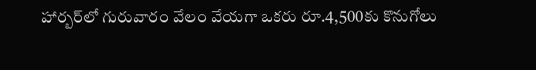హార్బర్‌లో గురువారం వేలం వేయగా ఒకరు రూ.4,500కు కొనుగోలు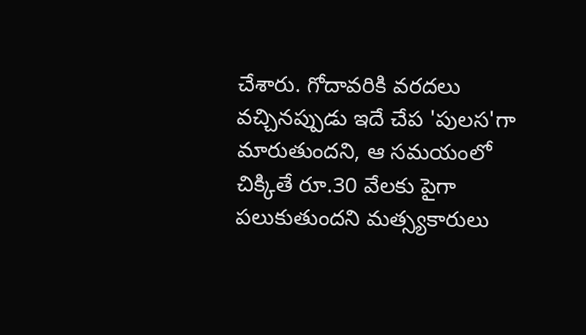చేశారు. గోదావరికి వరదలు వచ్చినప్పుడు ఇదే చేప 'పులస'గా మారుతుందని, ఆ సమయంలో చిక్కితే రూ.30 వేలకు పైగా పలుకుతుందని మత్స్యకారులు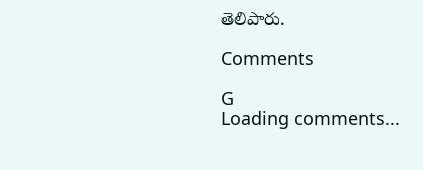తెలిపారు.

Comments

G
Loading comments...